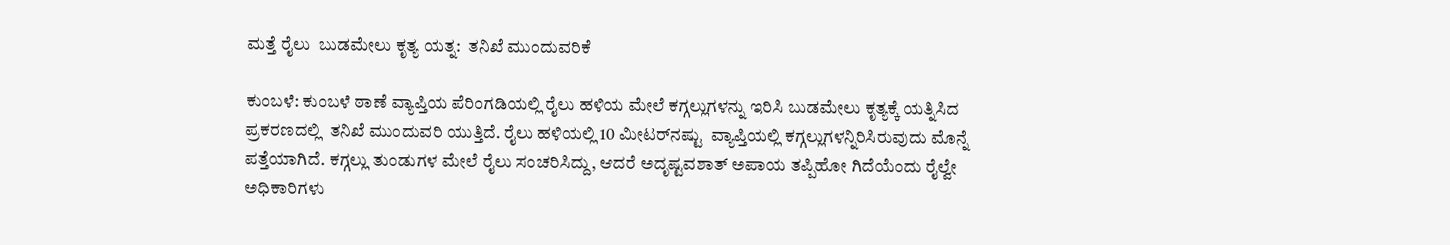ಮತ್ತೆ ರೈಲು  ಬುಡಮೇಲು ಕೃತ್ಯ ಯತ್ನ:  ತನಿಖೆ ಮುಂದುವರಿಕೆ

ಕುಂಬಳೆ: ಕುಂಬಳೆ ಠಾಣೆ ವ್ಯಾಪ್ತಿಯ ಪೆರಿಂಗಡಿಯಲ್ಲಿ ರೈಲು ಹಳಿಯ ಮೇಲೆ ಕಗ್ಗಲ್ಲುಗಳನ್ನು ಇರಿಸಿ ಬುಡಮೇಲು ಕೃತ್ಯಕ್ಕೆ ಯತ್ನಿಸಿದ ಪ್ರಕರಣದಲ್ಲಿ  ತನಿಖೆ ಮುಂದುವರಿ ಯುತ್ತಿದೆ. ರೈಲು ಹಳಿಯಲ್ಲಿ 10 ಮೀಟರ್‌ನಷ್ಟು  ವ್ಯಾಪ್ತಿಯಲ್ಲಿ ಕಗ್ಗಲ್ಲುಗಳನ್ನಿರಿಸಿರುವುದು ಮೊನ್ನೆ ಪತ್ತೆಯಾಗಿದೆ. ಕಗ್ಗಲ್ಲು ತುಂಡುಗಳ ಮೇಲೆ ರೈಲು ಸಂಚರಿಸಿದ್ದು, ಆದರೆ ಅದೃಷ್ಟವಶಾತ್ ಅಪಾಯ ತಪ್ಪಿಹೋ ಗಿದೆಯೆಂದು ರೈಲ್ವೇ ಅಧಿಕಾರಿಗಳು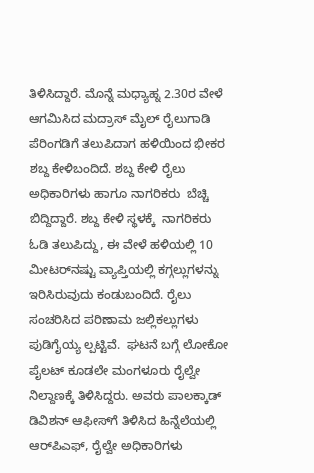ತಿಳಿಸಿದ್ದಾರೆ. ಮೊನ್ನೆ ಮಧ್ಯಾಹ್ನ 2.30ರ ವೇಳೆ ಆಗಮಿಸಿದ ಮದ್ರಾಸ್ ಮೈಲ್ ರೈಲುಗಾಡಿ ಪೆರಿಂಗಡಿಗೆ ತಲುಪಿದಾಗ ಹಳಿಯಿಂದ ಭೀಕರ ಶಬ್ದ ಕೇಳಿಬಂದಿದೆ. ಶಬ್ದ ಕೇಳಿ ರೈಲು ಅಧಿಕಾರಿಗಳು ಹಾಗೂ ನಾಗರಿಕರು  ಬೆಚ್ಚಿ ಬಿದ್ದಿದ್ದಾರೆ. ಶಬ್ದ ಕೇಳಿ ಸ್ಥಳಕ್ಕೆ  ನಾಗರಿಕರು ಓಡಿ ತಲುಪಿದ್ದು, ಈ ವೇಳೆ ಹಳಿಯಲ್ಲಿ 10 ಮೀಟರ್‌ನಷ್ಟು ವ್ಯಾಪ್ತಿಯಲ್ಲಿ ಕಗ್ಗಲ್ಲುಗಳನ್ನು ಇರಿಸಿರುವುದು ಕಂಡುಬಂದಿದೆ. ರೈಲು ಸಂಚರಿಸಿದ ಪರಿಣಾಮ ಜಲ್ಲಿಕಲ್ಲುಗಳು ಪುಡಿಗೈಯ್ಯ ಲ್ಪಟ್ಟಿವೆ.  ಘಟನೆ ಬಗ್ಗೆ ಲೋಕೋ ಪೈಲಟ್ ಕೂಡಲೇ ಮಂಗಳೂರು ರೈಲ್ವೇ ನಿಲ್ದಾಣಕ್ಕೆ ತಿಳಿಸಿದ್ದರು. ಅವರು ಪಾಲಕ್ಕಾಡ್ ಡಿವಿಶನ್ ಆಫೀಸ್‌ಗೆ ತಿಳಿಸಿದ ಹಿನ್ನೆಲೆಯಲ್ಲಿ  ಆರ್‌ಪಿಎಫ್, ರೈಲ್ವೇ ಅಧಿಕಾರಿಗಳು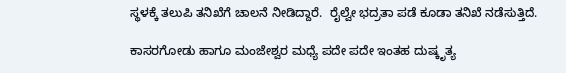ಸ್ಥಳಕ್ಕೆ ತಲುಪಿ ತನಿಖೆಗೆ ಚಾಲನೆ ನೀಡಿದ್ದಾರೆ.  ರೈಲ್ವೇ ಭದ್ರತಾ ಪಡೆ ಕೂಡಾ ತನಿಖೆ ನಡೆಸುತ್ತಿದೆ.

ಕಾಸರಗೋಡು ಹಾಗೂ ಮಂಜೇಶ್ವರ ಮಧ್ಯೆ ಪದೇ ಪದೇ ಇಂತಹ ದುಷ್ಕೃತ್ಯ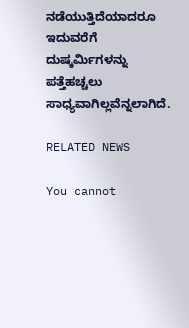ನಡೆಯುತ್ತಿದೆಯಾದರೂ ಇದುವರೆಗೆ ದುಷ್ಕರ್ಮಿಗಳನ್ನು ಪತ್ತೆಹಚ್ಚಲು ಸಾಧ್ಯವಾಗಿಲ್ಲವೆನ್ನಲಾಗಿದೆ.

RELATED NEWS

You cannot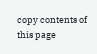copy contents of this page